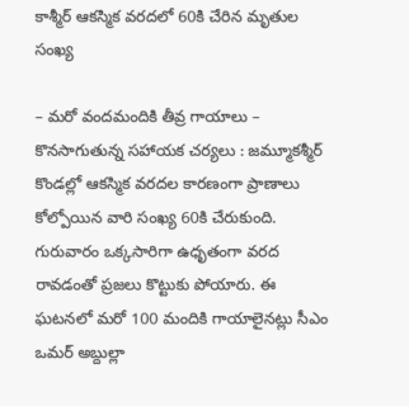కాశ్మీర్ ఆకస్మిక వరదలో 60కి చేరిన మృతుల సంఖ్య

– మరో వందమందికి తీవ్ర గాయాలు – కొనసాగుతున్న సహాయక చర్యలు : జమ్మూకశ్మీర్ కొండల్లో ఆకస్మిక వరదల కారణంగా ప్రాణాలు కోల్పోయిన వారి సంఖ్య 60కి చేరుకుంది. గురువారం ఒక్కసారిగా ఉధృతంగా వరద రావడంతో ప్రజలు కొట్టుకు పోయారు. ఈ ఘటనలో మరో 100 మందికి గాయాలైనట్లు సీఎం ఒమర్ అబ్దుల్లా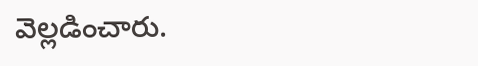వెల్లడించారు.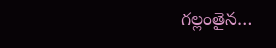గల్లంతైన…